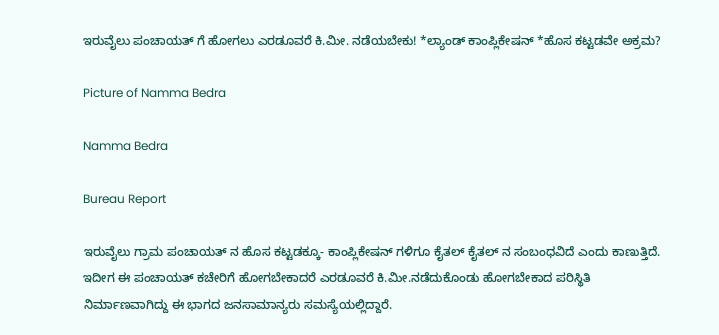ಇರುವೈಲು ಪಂಚಾಯತ್ ಗೆ ಹೋಗಲು ಎರಡೂವರೆ ಕಿ.ಮೀ. ನಡೆಯಬೇಕು! *ಲ್ಯಾಂಡ್ ಕಾಂಪ್ಲಿಕೇಷನ್ *ಹೊಸ ಕಟ್ಟಡವೇ ಅಕ್ರಮ?

Picture of Namma Bedra

Namma Bedra

Bureau Report

ಇರುವೈಲು ಗ್ರಾಮ ಪಂಚಾಯತ್ ನ ಹೊಸ ಕಟ್ಟಡಕ್ಕೂ- ಕಾಂಪ್ಲಿಕೇಷನ್ ಗಳಿಗೂ ಕೈತಲ್ ಕೈತಲ್ ನ ಸಂಬಂಧವಿದೆ ಎಂದು ಕಾಣುತ್ತಿದೆ.
ಇದೀಗ ಈ ಪಂಚಾಯತ್ ಕಚೇರಿಗೆ ಹೋಗಬೇಕಾದರೆ ಎರಡೂವರೆ ಕಿ.ಮೀ.ನಡೆದುಕೊಂಡು ಹೋಗಬೇಕಾದ ಪರಿಸ್ಥಿತಿ ನಿರ್ಮಾಣವಾಗಿದ್ದು ಈ ಭಾಗದ ಜನಸಾಮಾನ್ಯರು ಸಮಸ್ಯೆಯಲ್ಲಿದ್ದಾರೆ.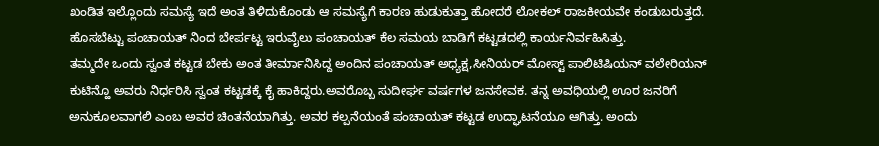ಖಂಡಿತ ಇಲ್ಲೊಂದು ಸಮಸ್ಯೆ ಇದೆ ಅಂತ ತಿಳಿದುಕೊಂಡು ಆ ಸಮಸ್ಯೆಗೆ ಕಾರಣ ಹುಡುಕುತ್ತಾ ಹೋದರೆ ಲೋಕಲ್ ರಾಜಕೀಯವೇ ಕಂಡುಬರುತ್ತದೆ.
ಹೊಸಬೆಟ್ಟು ಪಂಚಾಯತ್ ನಿಂದ ಬೇರ್ಪಟ್ಟ ಇರುವೈಲು ಪಂಚಾಯತ್ ಕೆಲ ಸಮಯ ಬಾಡಿಗೆ ಕಟ್ಟಡದಲ್ಲಿ ಕಾರ್ಯನಿರ್ವಹಿಸಿತ್ತು.
ತಮ್ಮದೇ ಒಂದು ಸ್ವಂತ ಕಟ್ಟಡ ಬೇಕು ಅಂತ ತೀರ್ಮಾನಿಸಿದ್ದ ಅಂದಿನ ಪಂಚಾಯತ್ ಅಧ್ಯಕ್ಷ,ಸೀನಿಯರ್ ಮೋಸ್ಟ್ ಪಾಲಿಟಿಷಿಯನ್ ವಲೇರಿಯನ್ ಕುಟಿನ್ಹೊ ಅವರು ನಿರ್ಧರಿಸಿ ಸ್ವಂತ ಕಟ್ಟಡಕ್ಕೆ ಕೈ ಹಾಕಿದ್ದರು.ಅವರೊಬ್ಬ ಸುದೀರ್ಘ ವರ್ಷಗಳ ಜನಸೇವಕ. ತನ್ನ ಅವಧಿಯಲ್ಲಿ ಊರ ಜನರಿಗೆ ಅನುಕೂಲವಾಗಲಿ ಎಂಬ ಅವರ ಚಿಂತನೆಯಾಗಿತ್ತು. ಅವರ ಕಲ್ಪನೆಯಂತೆ ಪಂಚಾಯತ್ ಕಟ್ಟಡ ಉದ್ಘಾಟನೆಯೂ ಆಗಿತ್ತು. ಅಂದು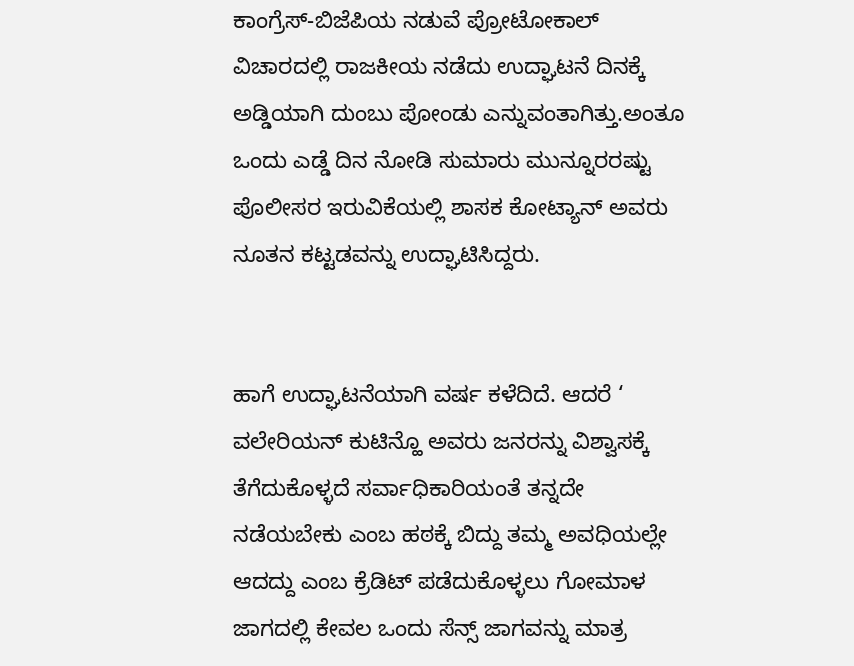ಕಾಂಗ್ರೆಸ್-ಬಿಜೆಪಿಯ ನಡುವೆ ಪ್ರೋಟೋಕಾಲ್ ವಿಚಾರದಲ್ಲಿ ರಾಜಕೀಯ ನಡೆದು ಉದ್ಘಾಟನೆ ದಿನಕ್ಕೆ ಅಡ್ಡಿಯಾಗಿ ದುಂಬು ಪೋಂಡು ಎನ್ನುವಂತಾಗಿತ್ತು.ಅಂತೂ ಒಂದು ಎಡ್ಡೆ ದಿನ ನೋಡಿ ಸುಮಾರು ಮುನ್ನೂರರಷ್ಟು ಪೊಲೀಸರ ಇರುವಿಕೆಯಲ್ಲಿ ಶಾಸಕ ಕೋಟ್ಯಾನ್ ಅವರು ನೂತನ ಕಟ್ಟಡವನ್ನು ಉದ್ಘಾಟಿಸಿದ್ದರು.


ಹಾಗೆ ಉದ್ಘಾಟನೆಯಾಗಿ ವರ್ಷ ಕಳೆದಿದೆ. ಆದರೆ ‘ ವಲೇರಿಯನ್ ಕುಟಿನ್ಹೊ ಅವರು ಜನರನ್ನು ವಿಶ್ವಾಸಕ್ಕೆ ತೆಗೆದುಕೊಳ್ಳದೆ ಸರ್ವಾಧಿಕಾರಿಯಂತೆ ತನ್ನದೇ ನಡೆಯಬೇಕು ಎಂಬ ಹಠಕ್ಕೆ ಬಿದ್ದು ತಮ್ಮ ಅವಧಿಯಲ್ಲೇ ಆದದ್ದು ಎಂಬ ಕ್ರೆಡಿಟ್ ಪಡೆದುಕೊಳ್ಳಲು ಗೋಮಾಳ ಜಾಗದಲ್ಲಿ ಕೇವಲ ಒಂದು ಸೆನ್ಸ್ ಜಾಗವನ್ನು ಮಾತ್ರ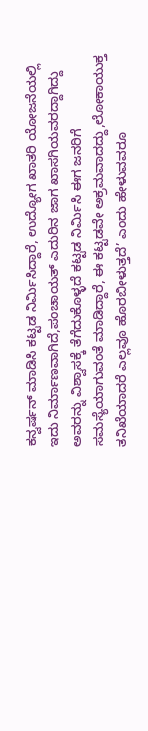ಕನ್ವರ್ಷನ್ ಮಾಡಿಸಿ ಕಟ್ಟಡ ನಿರ್ಮಿಸಿದ್ದಾರೆ, ಉದ್ಯೋಗ ಖಾತರಿ ಯೋಜನೆಯಲ್ಲಿ ಇದು ನಿರ್ಮಾಣವಾಗಿದೆ,ಪಂಚಾಯತ್ ಎದುರಿನ ಜಾಗ ಖಾಸಗಿಯವರದ್ದಾಗಿದ್ದು ಅವರನ್ನು ವಿಶ್ವಾಸಕ್ಕೆ ತೆಗೆದುಕೊಳ್ಳದೆ ಕಟ್ಟಡ ನಿರ್ಮಿಸಿ ಈಗ ಜನರಿಗೆ ಸಮಸ್ಯೆಯಾಗುವಂತೆ ಮಾಡಿದ್ದಾರೆ, ಈ ಕಟ್ಟಡವೇ ಅಕ್ರಮವಾದದ್ದು,ಲೋಕಾಯುಕ್ತ ತನಿಖೆಯಾದರೆ ಎಲ್ಲವೂ ಹೊರಬೀಳುತ್ತದೆ’ ಎಂದು ಹೇಳುವವರೂ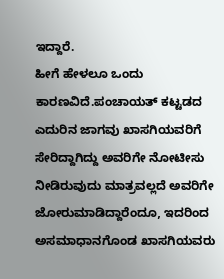ಇದ್ದಾರೆ.
ಹೀಗೆ ಹೇಳಲೂ ಒಂದು ಕಾರಣವಿದೆ.ಪಂಚಾಯತ್ ಕಟ್ಟಡದ ಎದುರಿನ ಜಾಗವು ಖಾಸಗಿಯವರಿಗೆ ಸೇರಿದ್ದಾಗಿದ್ದು ಅವರಿಗೇ ನೋಟೀಸು ನೀಡಿರುವುದು ಮಾತ್ರವಲ್ಲದೆ ಅವರಿಗೇ ಜೋರುಮಾಡಿದ್ದಾರೆಂದೂ, ಇದರಿಂದ ಅಸಮಾಧಾನಗೊಂಡ ಖಾಸಗಿಯವರು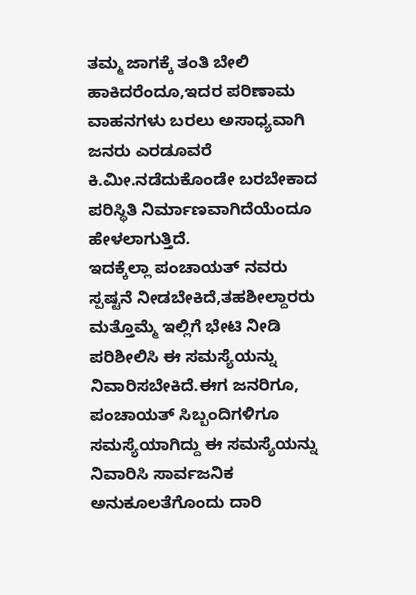ತಮ್ಮ ಜಾಗಕ್ಕೆ ತಂತಿ ಬೇಲಿ ಹಾಕಿದರೆಂದೂ,ಇದರ ಪರಿಣಾಮ ವಾಹನಗಳು ಬರಲು ಅಸಾಧ್ಯವಾಗಿ ಜನರು ಎರಡೂವರೆ ಕಿ.ಮೀ.ನಡೆದುಕೊಂಡೇ ಬರಬೇಕಾದ ಪರಿಸ್ಥಿತಿ ನಿರ್ಮಾಣವಾಗಿದೆಯೆಂದೂ ಹೇಳಲಾಗುತ್ತಿದೆ.
ಇದಕ್ಕೆಲ್ಲಾ ಪಂಚಾಯತ್ ನವರು ಸ್ಪಷ್ಟನೆ ನೀಡಬೇಕಿದೆ,ತಹಶೀಲ್ದಾರರು ಮತ್ತೊಮ್ಮೆ ಇಲ್ಲಿಗೆ ಭೇಟಿ ನೀಡಿ ಪರಿಶೀಲಿಸಿ ಈ ಸಮಸ್ಯೆಯನ್ನು ನಿವಾರಿಸಬೇಕಿದೆ.ಈಗ ಜನರಿಗೂ, ಪಂಚಾಯತ್ ಸಿಬ್ಬಂದಿಗಳಿಗೂ ಸಮಸ್ಯೆಯಾಗಿದ್ದು ಈ ಸಮಸ್ಯೆಯನ್ನು ನಿವಾರಿಸಿ ಸಾರ್ವಜನಿಕ ಅನುಕೂಲತೆಗೊಂದು ದಾರಿ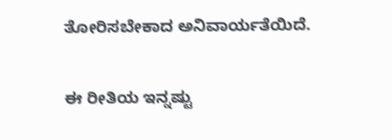ತೋರಿಸಬೇಕಾದ ಅನಿವಾರ್ಯತೆಯಿದೆ.

ಈ ರೀತಿಯ ಇನ್ನಷ್ಟು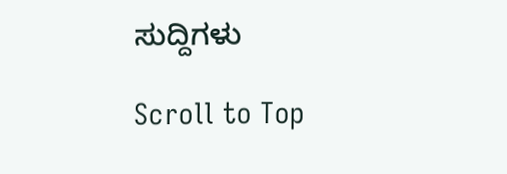ಸುದ್ದಿಗಳು

Scroll to Top